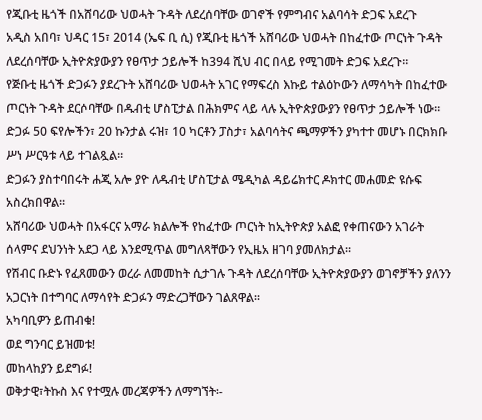የጂቡቲ ዜጎች በአሸባሪው ህወሓት ጉዳት ለደረሰባቸው ወገኖች የምግብና አልባሳት ድጋፍ አደረጉ
አዲስ አበባ፣ ህዳር 15፣ 2014 (ኤፍ ቢ ሲ) የጂቡቲ ዜጎች አሸባሪው ህወሓት በከፈተው ጦርነት ጉዳት ለደረሰባቸው ኢትዮጵያውያን የፀጥታ ኃይሎች ከ394 ሺህ ብር በላይ የሚገመት ድጋፍ አደረጉ።
የጅቡቲ ዜጎች ድጋፉን ያደረጉት አሸባሪው ህወሓት አገር የማፍረስ እኩይ ተልዕኮውን ለማሳካት በከፈተው ጦርነት ጉዳት ደርሶባቸው በዱብቲ ሆስፒታል በሕክምና ላይ ላሉ ኢትዮጵያውያን የፀጥታ ኃይሎች ነው።
ድጋፉ 50 ፍየሎችን፣ 20 ኩንታል ሩዝ፣ 10 ካርቶን ፓስታ፣ አልባሳትና ጫማዎችን ያካተተ መሆኑ በርክክቡ ሥነ ሥርዓቱ ላይ ተገልጿል።
ድጋፉን ያስተባበሩት ሐጂ አሎ ያዮ ለዱብቲ ሆስፒታል ሜዲካል ዳይሬክተር ዶክተር መሐመድ ዩሱፍ አስረክበዋል።
አሸባሪው ህወሓት በአፋርና አማራ ክልሎች የከፈተው ጦርነት ከኢትዮጵያ አልፎ የቀጠናውን አገራት ሰላምና ደህንነት አደጋ ላይ እንደሚጥል መግለጻቸውን የኢዜአ ዘገባ ያመለክታል።
የሽብር ቡድኑ የፈጸመውን ወረራ ለመመከት ሲታገሉ ጉዳት ለደረሰባቸው ኢትዮጵያውያን ወገኖቻችን ያለንን አጋርነት በተግባር ለማሳየት ድጋፉን ማድረጋቸውን ገልጸዋል።
አካባቢዎን ይጠብቁ!
ወደ ግንባር ይዝመቱ!
መከላከያን ይደግፉ!
ወቅታዊ፣ትኩስ እና የተሟሉ መረጃዎችን ለማግኘት፡-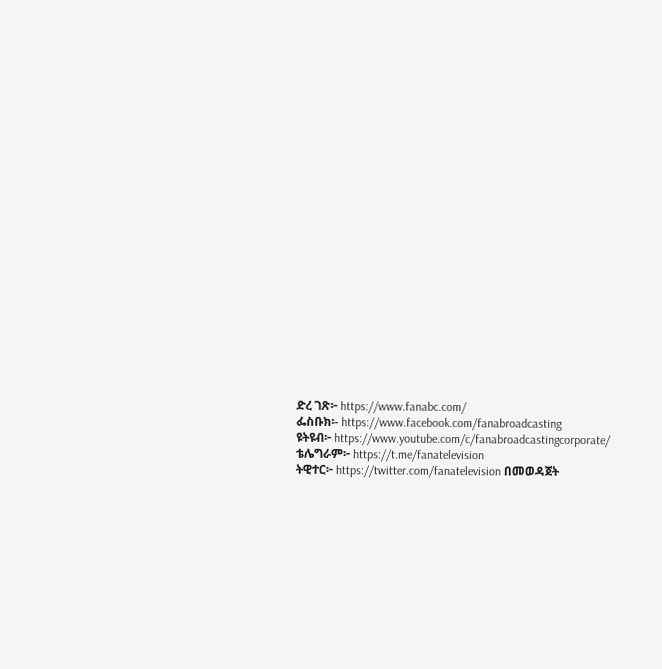ድረ ገጽ፦ https://www.fanabc.com/
ፌስቡክ፡- https://www.facebook.com/fanabroadcasting
ዩትዩብ፦ https://www.youtube.com/c/fanabroadcastingcorporate/
ቴሌግራም፦ https://t.me/fanatelevision
ትዊተር፦ https://twitter.com/fanatelevision በመወዳጀት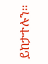ይከታተሉን፡፡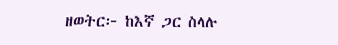ዘወትር፦ ከእኛ ጋር ስላሉ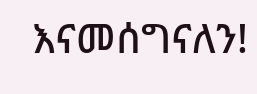እናመሰግናለን!